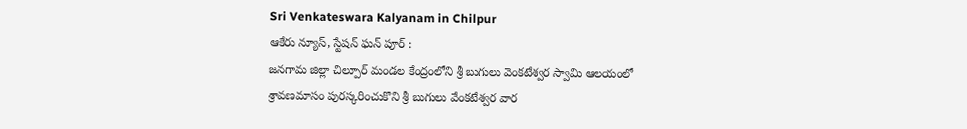Sri Venkateswara Kalyanam in Chilpur
ఆకేరు న్యూస్, స్టేషన్ ఘన్ పూర్ :
జనగామ జిల్లా చిల్పూర్ మండల కేంద్రంలోని శ్రీ బుగులు వెంకటేశ్వర స్వామి ఆలయంలో
శ్రావణమాసం పురస్కరించుకొని శ్రీ బుగులు వేంకటేశ్వర వార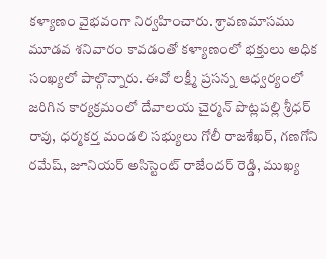కళ్యాణం వైభవంగా నిర్వహించారు. శ్రావణమాసము మూడవ శనివారం కావడంతో కళ్యాణంలో భక్తులు అధిక సంఖ్యలో పాల్గొన్నారు. ఈవో లక్ష్మీ ప్రసన్న ఆధ్వర్యంలో జరిగిన కార్యక్రమంలో దేవాలయ చైర్మన్ పొట్లపల్లి శ్రీధర్ రావు, ధర్మకర్త మండలి సభ్యులు గోలీ రాజశేఖర్, గణగోని రమేష్, జూనియర్ అసిస్టెంట్ రాజేందర్ రెడ్డి, ముఖ్య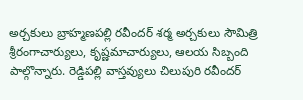అర్చకులు బ్రాహ్మణపల్లి రవీందర్ శర్మ అర్చకులు సౌమిత్రి శ్రీరంగాచార్యులు, కృష్ణమాచార్యులు, ఆలయ సిబ్బంది పాల్గొన్నారు. రెడ్డిపల్లి వాస్తవ్యులు చిలుపురి రవీందర్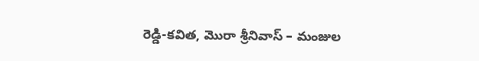రెడ్డి-కవిత, మొరా శ్రీనివాస్ – మంజుల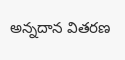అన్నదాన వితరణ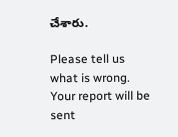చేశారు.

Please tell us what is wrong. Your report will be sent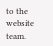to the website team.